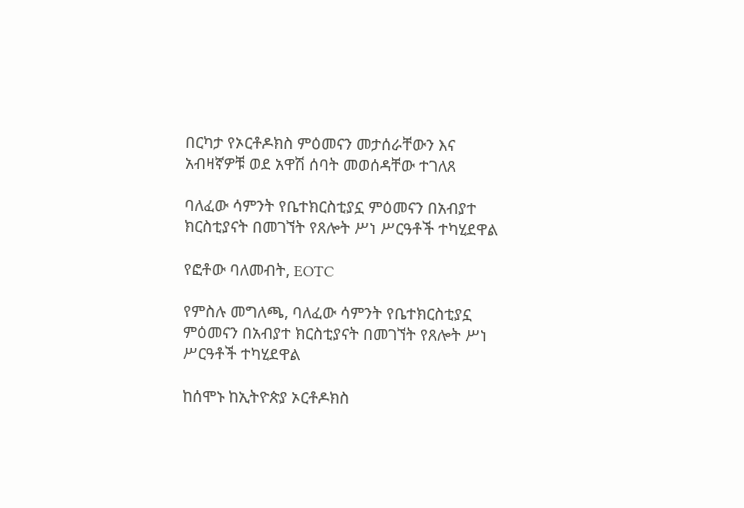በርካታ የኦርቶዶክስ ምዕመናን መታሰራቸውን እና አብዛኛዎቹ ወደ አዋሽ ሰባት መወሰዳቸው ተገለጸ

ባለፈው ሳምንት የቤተክርስቲያኗ ምዕመናን በአብያተ ክርስቲያናት በመገኘት የጸሎት ሥነ ሥርዓቶች ተካሂደዋል

የፎቶው ባለመብት, EOTC

የምስሉ መግለጫ, ባለፈው ሳምንት የቤተክርስቲያኗ ምዕመናን በአብያተ ክርስቲያናት በመገኘት የጸሎት ሥነ ሥርዓቶች ተካሂደዋል

ከሰሞኑ ከኢትዮጵያ ኦርቶዶክስ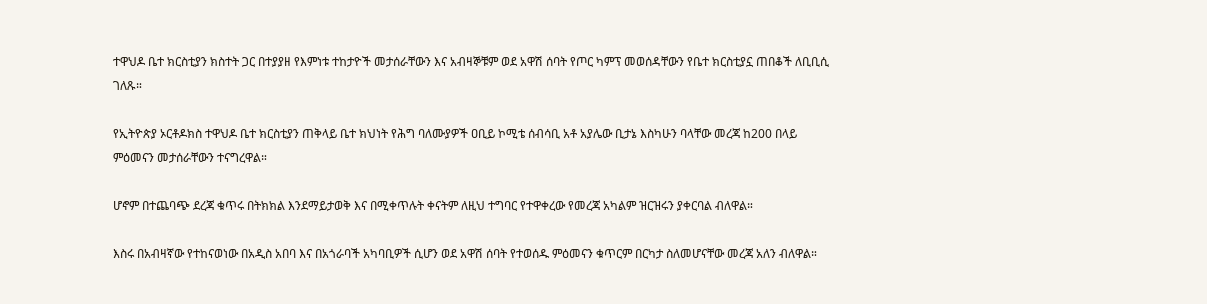ተዋህዶ ቤተ ክርስቲያን ክስተት ጋር በተያያዘ የእምነቱ ተከታዮች መታሰራቸውን እና አብዛኞቹም ወደ አዋሽ ሰባት የጦር ካምፕ መወሰዳቸውን የቤተ ክርስቲያኗ ጠበቆች ለቢቢሲ ገለጹ።

የኢትዮጵያ ኦርቶዶክስ ተዋህዶ ቤተ ክርስቲያን ጠቅላይ ቤተ ክህነት የሕግ ባለሙያዎች ዐቢይ ኮሚቴ ሰብሳቢ አቶ አያሌው ቢታኔ እስካሁን ባላቸው መረጃ ከ200 በላይ ምዕመናን መታሰራቸውን ተናግረዋል።

ሆኖም በተጨባጭ ደረጃ ቁጥሩ በትክክል እንደማይታወቅ እና በሚቀጥሉት ቀናትም ለዚህ ተግባር የተዋቀረው የመረጃ አካልም ዝርዝሩን ያቀርባል ብለዋል።

እስሩ በአብዛኛው የተከናወነው በአዲስ አበባ እና በአጎራባች አካባቢዎች ሲሆን ወደ አዋሽ ሰባት የተወሰዱ ምዕመናን ቁጥርም በርካታ ስለመሆናቸው መረጃ አለን ብለዋል።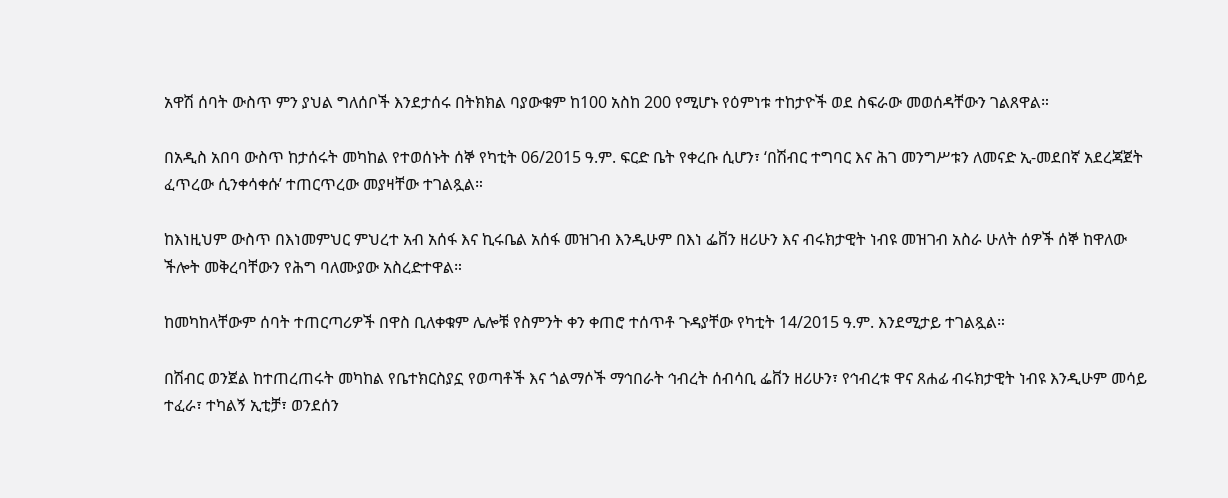አዋሽ ሰባት ውስጥ ምን ያህል ግለሰቦች እንደታሰሩ በትክክል ባያውቁም ከ100 አስከ 200 የሚሆኑ የዕምነቱ ተከታዮች ወደ ስፍራው መወሰዳቸውን ገልጸዋል።

በአዲስ አበባ ውስጥ ከታሰሩት መካከል የተወሰኑት ሰኞ የካቲት 06/2015 ዓ.ም. ፍርድ ቤት የቀረቡ ሲሆን፣ ‘በሽብር ተግባር እና ሕገ መንግሥቱን ለመናድ ኢ-መደበኛ አደረጃጀት ፈጥረው ሲንቀሳቀሱ’ ተጠርጥረው መያዛቸው ተገልጿል።

ከእነዚህም ውስጥ በእነመምህር ምህረተ አብ አሰፋ እና ኪሩቤል አሰፋ መዝገብ እንዲሁም በእነ ፌቨን ዘሪሁን እና ብሩክታዊት ነብዩ መዝገብ አስራ ሁለት ሰዎች ሰኞ ከዋለው ችሎት መቅረባቸውን የሕግ ባለሙያው አስረድተዋል።

ከመካከላቸውም ሰባት ተጠርጣሪዎች በዋስ ቢለቀቁም ሌሎቹ የስምንት ቀን ቀጠሮ ተሰጥቶ ጉዳያቸው የካቲት 14/2015 ዓ.ም. እንደሚታይ ተገልጿል።

በሽብር ወንጀል ከተጠረጠሩት መካከል የቤተክርስያኗ የወጣቶች እና ጎልማሶች ማኅበራት ኅብረት ሰብሳቢ ፌቨን ዘሪሁን፣ የኅብረቱ ዋና ጸሐፊ ብሩክታዊት ነብዩ እንዲሁም መሳይ ተፈራ፣ ተካልኝ ኢቲቻ፣ ወንደሰን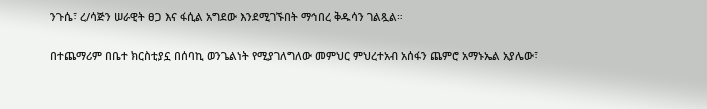ንጉሴ፣ ረ/ሳጅን ሠራዊት ፀጋ እና ፋሲል አግደው እንደሚገኙበት ማኅበረ ቅዱሳን ገልጿል።

በተጨማሪም በቤተ ክርስቲያኗ በሰባኪ ወንጌልነት የሚያገለግለው መምህር ምህረተአብ አሰፋን ጨምሮ አማኑኤል አያሌው፣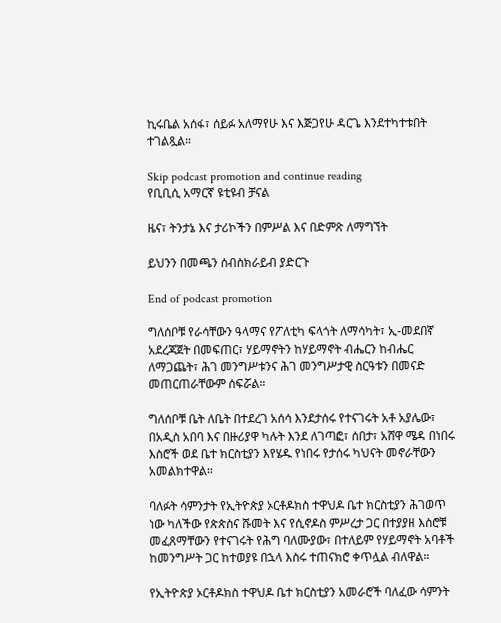ኪሩቤል አሰፋ፣ ሰይፉ አለማየሁ እና እጅጋየሁ ዳርጌ እንደተካተቱበት ተገልጿል።

Skip podcast promotion and continue reading
የቢቢሲ አማርኛ ዩቲዩብ ቻናል

ዜና፣ ትንታኔ እና ታሪኮችን በምሥል እና በድምጽ ለማግኘት

ይህንን በመጫን ሰብስክራይብ ያድርጉ

End of podcast promotion

ግለሰቦቹ የራሳቸውን ዓላማና የፖለቲካ ፍላጎት ለማሳካት፣ ኢ-መደበኛ አደረጃጀት በመፍጠር፣ ሃይማኖትን ከሃይማኖት ብሔርን ከብሔር ለማጋጨት፣ ሕገ መንግሥቱንና ሕገ መንግሥታዊ ስርዓቱን በመናድ መጠርጠራቸውም ሰፍሯል።

ግለሰቦቹ ቤት ለቤት በተደረገ አሰሳ እንደታሰሩ የተናገሩት አቶ አያሌው፣ በአዲስ አበባ እና በዙሪያዋ ካሉት እንደ ለገጣፎ፣ ሰበታ፣ አሸዋ ሜዳ በነበሩ እስሮች ወደ ቤተ ክርስቲያን እየሄዱ የነበሩ የታሰሩ ካህናት መኖራቸውን አመልክተዋል።

ባለፉት ሳምንታት የኢትዮጵያ ኦርቶዶክስ ተዋህዶ ቤተ ክርስቲያን ሕገወጥ ነው ካለችው የጵጵስና ሹመት እና የሲኖዶስ ምሥረታ ጋር በተያያዘ እስሮቹ መፈጸማቸውን የተናገሩት የሕግ ባለሙያው፣ በተለይም የሃይማኖት አባቶች ከመንግሥት ጋር ከተወያዩ በኋላ እስሩ ተጠናክሮ ቀጥሏል ብለዋል።

የኢትዮጵያ ኦርቶዶክስ ተዋህዶ ቤተ ክርስቲያን አመራሮች ባለፈው ሳምንት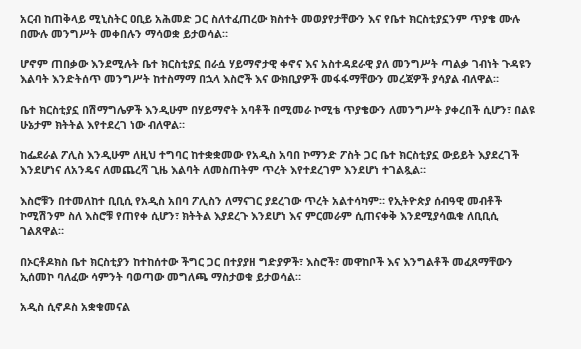አርብ ከጠቅላይ ሚኒስትር ዐቢይ አሕመድ ጋር ስለተፈጠረው ክስተት መወያየታቸውን እና የቤተ ክርስቲያኗንም ጥያቄ ሙሉ በሙሉ መንግሥት መቀበሉን ማሳወቋ ይታወሳል።

ሆኖም ጠበቃው እንደሚሉት ቤተ ክርስቲያኗ በራሷ ሃይማኖታዊ ቀኖና እና አስተዳደራዊ ያለ መንግሥት ጣልቃ ገብነት ጉዳዩን እልባት እንድትሰጥ መንግሥት ከተስማማ በኋላ እስሮች እና ውክቢያዎች መፋፋማቸውን መረጃዎች ያሳያል ብለዋል።

ቤተ ክርስቲያኗ በሽማግሌዎች እንዲሁም በሃይማኖት አባቶች በሚመራ ኮሚቴ ጥያቄውን ለመንግሥት ያቀረበች ሲሆን፣ በልዩ ሁኔታም ክትትል እየተደረገ ነው ብለዋል።

ከፌደራል ፖሊስ እንዲሁም ለዚህ ተግባር ከተቋቋመው የአዲስ አባበ ኮማንድ ፖስት ጋር ቤተ ክርስቲያኗ ውይይት እያደረገች እንደሆነና ለአንዴና ለመጨረሻ ጊዜ እልባት ለመስጠትም ጥረት እየተደረገም እንደሆነ ተገልጿል።

እስሮቹን በተመለከተ ቢቢሲ የአዲስ አበባ ፖሊስን ለማናገር ያደረገው ጥረት አልተሳካም። የኢትዮጵያ ሰብዓዊ መብቶች ኮሚሽንም ስለ እስሮቹ የጠየቀ ሲሆን፣ ክትትል እያደረጉ እንደሆነ እና ምርመራም ሲጠናቀቅ እንደሚያሳዉቁ ለቢቢሲ ገልጸዋል።

በኦርቶዶክስ ቤተ ክርስቲያን ከተከሰተው ችግር ጋር በተያያዘ ግድያዎች፣ እስሮች፣ መዋከቦች እና እንግልቶች መፈጸማቸውን ኢሰመኮ ባለፈው ሳምንት ባወጣው መግለጫ ማስታወቁ ይታወሳል።

አዲስ ሲኖዶስ አቋቁመናል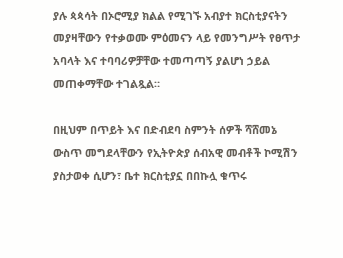ያሉ ጳጳሳት በኦሮሚያ ክልል የሚገኙ አብያተ ክርስቲያናትን መያዛቸውን የተቃወሙ ምዕመናን ላይ የመንግሥት የፀጥታ አባላት እና ተባባሪዎቻቸው ተመጣጣኝ ያልሆነ ኃይል መጠቀማቸው ተገልጿል።

በዚህም በጥይት እና በድብደባ ስምንት ሰዎች ሻሸመኔ ውስጥ መግደላቸውን የኢትዮጵያ ሰብአዊ መብቶች ኮሚሽን ያስታወቀ ሲሆን፣ ቤተ ክርስቲያኗ በበኩሏ ቁጥሩ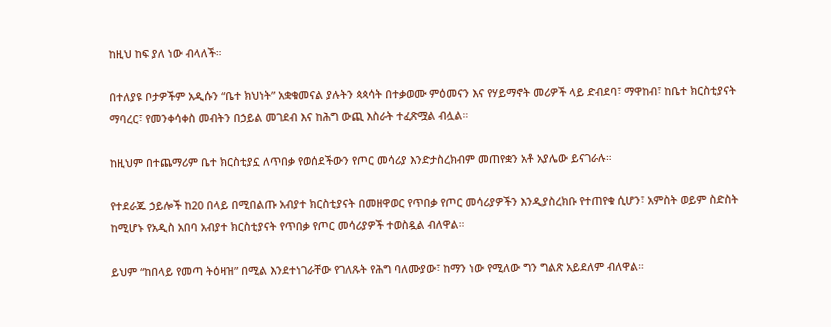ከዚህ ከፍ ያለ ነው ብላለች።

በተለያዩ ቦታዎችም አዲሱን “ቤተ ክህነት” አቋቁመናል ያሉትን ጳጳሳት በተቃወሙ ምዕመናን እና የሃይማኖት መሪዎች ላይ ድብደባ፣ ማዋከብ፣ ከቤተ ክርስቲያናት ማባረር፣ የመንቀሳቀስ መብትን በኃይል መገደብ እና ከሕግ ውጪ እስራት ተፈጽሟል ብሏል።

ከዚህም በተጨማሪም ቤተ ክርስቲያኗ ለጥበቃ የወሰደችውን የጦር መሳሪያ እንድታስረክብም መጠየቋን አቶ አያሌው ይናገራሉ።

የተደራጁ ኃይሎች ከ20 በላይ በሚበልጡ አብያተ ክርስቲያናት በመዘዋወር የጥበቃ የጦር መሳሪያዎችን እንዲያስረክቡ የተጠየቁ ሲሆን፣ አምስት ወይም ስድስት ከሚሆኑ የአዲስ አበባ አብያተ ክርስቲያናት የጥበቃ የጦር መሳሪያዎች ተወስዷል ብለዋል።

ይህም “ከበላይ የመጣ ትዕዛዝ” በሚል እንደተነገራቸው የገለጹት የሕግ ባለሙያው፣ ከማን ነው የሚለው ግን ግልጽ አይደለም ብለዋል።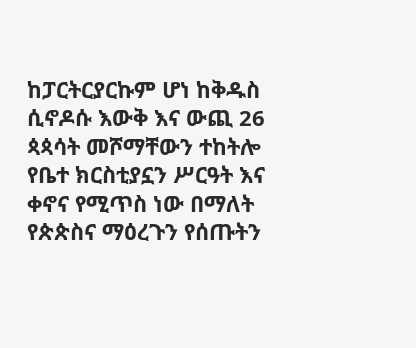ከፓርትርያርኩም ሆነ ከቅዱስ ሲኖዶሱ እውቅ እና ውጪ 26 ጳጳሳት መሾማቸውን ተከትሎ የቤተ ክርስቲያኗን ሥርዓት እና ቀኖና የሚጥስ ነው በማለት የጵጵስና ማዕረጉን የሰጡትን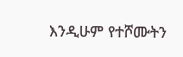እንዲሁም የተሾሙትን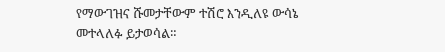የማውገዝና ሹመታቸውም ተሽሮ እንዲለዩ ውሳኔ መተላለፉ ይታወሳል።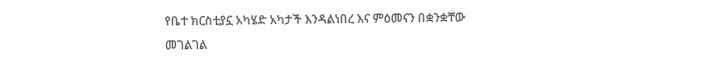የቤተ ክርስቲያኗ አካሄድ አካታች እንዳልነበረ እና ምዕመናን በቋንቋቸው መገልገል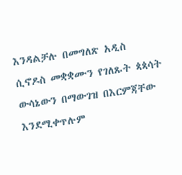እንዳልቻሉ በመግለጽ አዲስ ሲኖዶስ መቋቋሙን የገለጹት ጳጳሳት ውሳኔውን በማውገዝ በእርምጃቸው እንደሚቀጥሉም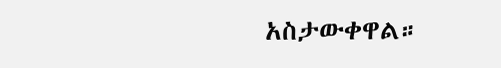አስታውቀዋል።